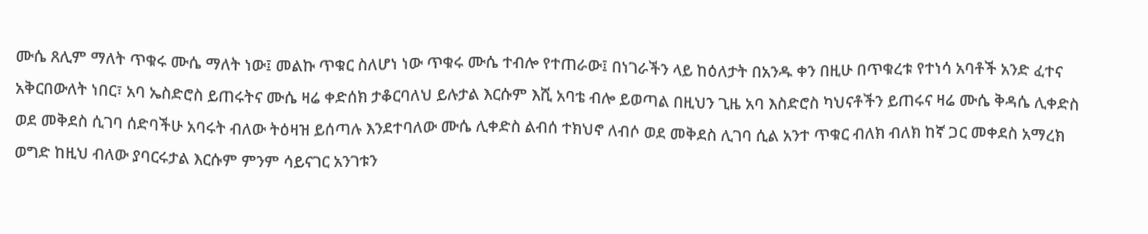ሙሴ ጸሊም ማለት ጥቁሩ ሙሴ ማለት ነው፤ መልኩ ጥቁር ስለሆነ ነው ጥቁሩ ሙሴ ተብሎ የተጠራው፤ በነገራችን ላይ ከዕለታት በአንዱ ቀን በዚሁ በጥቁረቱ የተነሳ አባቶች አንድ ፈተና አቅርበውለት ነበር፣ አባ ኤስድሮስ ይጠሩትና ሙሴ ዛሬ ቀድሰክ ታቆርባለህ ይሉታል እርሱም እሺ አባቴ ብሎ ይወጣል በዚህን ጊዜ አባ እስድሮስ ካህናቶችን ይጠሩና ዛሬ ሙሴ ቅዳሴ ሊቀድስ ወደ መቅደስ ሲገባ ሰድባችሁ አባሩት ብለው ትዕዛዝ ይሰጣሉ እንደተባለው ሙሴ ሊቀድስ ልብሰ ተክህኖ ለብሶ ወደ መቅደስ ሊገባ ሲል አንተ ጥቁር ብለክ ብለክ ከኛ ጋር መቀደስ አማረክ ወግድ ከዚህ ብለው ያባርሩታል እርሱም ምንም ሳይናገር አንገቱን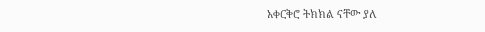አቀርቅሮ ትክክል ናቸው ያለ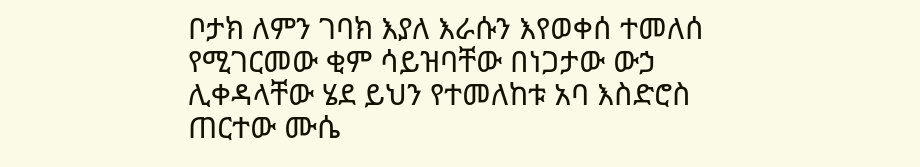ቦታክ ለምን ገባክ እያለ እራሱን እየወቀሰ ተመለሰ የሚገርመው ቂም ሳይዝባቸው በነጋታው ውኃ ሊቀዳላቸው ሄደ ይህን የተመለከቱ አባ እስድሮስ ጠርተው ሙሴ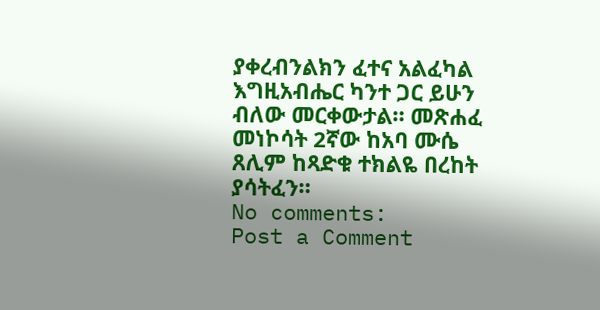ያቀረብንልክን ፈተና አልፈካል እግዚአብሔር ካንተ ጋር ይሁን ብለው መርቀውታል። መጽሐፈ መነኮሳት 2ኛው ከአባ ሙሴ ጸሊም ከጻድቁ ተክልዬ በረከት ያሳትፈን።
No comments:
Post a Comment